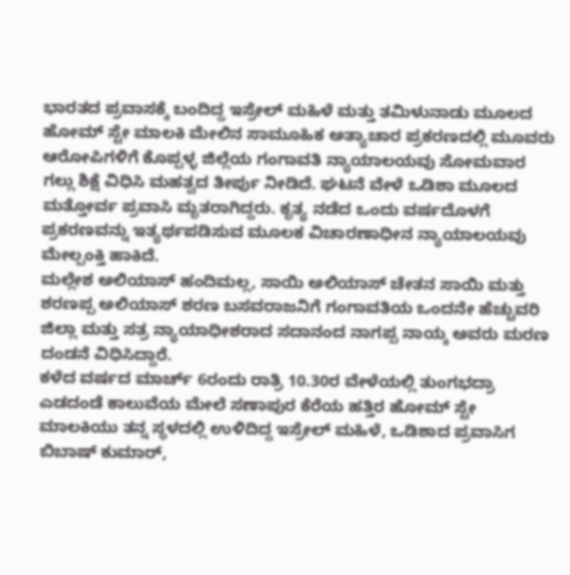ಭಾರತದ ಪ್ರವಾಸಕ್ಕೆ ಬಂದಿದ್ದ ಇಸ್ರೇಲ್ ಮಹಿಳೆ ಮತ್ತು ತಮಿಳುನಾಡು ಮೂಲದ ಹೋಮ್ ಸ್ಟೇ ಮಾಲಕಿ ಮೇಲಿನ ಸಾಮೂಹಿಕ ಅತ್ಯಾಚಾರ ಪ್ರಕರಣದಲ್ಲಿ ಮೂವರು ಆರೋಪಿಗಳಿಗೆ ಕೊಪ್ಪಳ್ಳ ಜಿಲ್ಲೆಯ ಗಂಗಾವತಿ ನ್ಯಾಯಾಲಯವು ಸೋಮವಾರ ಗಲ್ಲು ಶಿಕ್ಷೆ ವಿಧಿಸಿ ಮಹತ್ವದ ತೀರ್ಪು ನೀಡಿದೆ. ಘಟನೆ ವೇಳೆ ಒಡಿಶಾ ಮೂಲದ ಮತ್ತೋರ್ವ ಪ್ರವಾಸಿ ಮೃತರಾಗಿದ್ದರು. ಕೃತ್ಯ ನಡೆದ ಒಂದು ವರ್ಷದೊಳಗೆ ಪ್ರಕರಣವನ್ನು ಇತ್ಯರ್ಥಪಡಿಸುವ ಮೂಲಕ ವಿಚಾರಣಾಧೀನ ನ್ಯಾಯಾಲಯವು ಮೇಲ್ಪಂಕ್ತಿ ಹಾಕಿದೆ.
ಮಲ್ಲೇಶ ಅಲಿಯಾಸ್ ಹಂದಿಮಲ್ಲ, ಸಾಯಿ ಅಲಿಯಾಸ್ ಚೇತನ ಸಾಯಿ ಮತ್ತು ಶರಣಪ್ಪ ಅಲಿಯಾಸ್ ಶರಣ ಬಸವರಾಜನಿಗೆ ಗಂಗಾವತಿಯ ಒಂದನೇ ಹೆಚ್ಚುವರಿ ಜಿಲ್ಲಾ ಮತ್ತು ಸತ್ರ ನ್ಯಾಯಾಧೀಶರಾದ ಸದಾನಂದ ನಾಗಪ್ಪ ನಾಯ್ಕ ಅವರು ಮರಣ ದಂಡನೆ ವಿಧಿಸಿದ್ದಾರೆ.
ಕಳೆದ ವರ್ಷದ ಮಾರ್ಚ್ 6ರಂದು ರಾತ್ರಿ 10.30ರ ವೇಳೆಯಲ್ಲಿ ತುಂಗಭದ್ರಾ ಎಡದಂಡೆ ಕಾಲುವೆಯ ಮೇಲೆ ಸಣಾಪುರ ಕೆರೆಯ ಹತ್ತಿರ ಹೋಮ್ ಸ್ಟೇ ಮಾಲಕಿಯು ತನ್ನ ಸ್ಥಳದಲ್ಲಿ ಉಳಿದಿದ್ದ ಇಸ್ರೇಲ್ ಮಹಿಳೆ, ಒಡಿಶಾದ ಪ್ರವಾಸಿಗ ಬಿಬಾಷ್ ಕುಮಾರ್,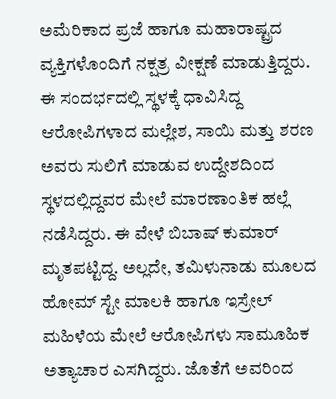ಅಮೆರಿಕಾದ ಪ್ರಜೆ ಹಾಗೂ ಮಹಾರಾಷ್ಟ್ರದ ವ್ಯಕ್ತಿಗಳೊಂದಿಗೆ ನಕ್ಷತ್ರ ವೀಕ್ಷಣೆ ಮಾಡುತ್ತಿದ್ದರು. ಈ ಸಂದರ್ಭದಲ್ಲಿ ಸ್ಥಳಕ್ಕೆ ಧಾವಿಸಿದ್ದ ಆರೋಪಿಗಳಾದ ಮಲ್ಲೇಶ, ಸಾಯಿ ಮತ್ತು ಶರಣ ಅವರು ಸುಲಿಗೆ ಮಾಡುವ ಉದ್ದೇಶದಿಂದ ಸ್ಥಳದಲ್ಲಿದ್ದವರ ಮೇಲೆ ಮಾರಣಾಂತಿಕ ಹಲ್ಲೆ ನಡೆಸಿದ್ದರು. ಈ ವೇಳೆ ಬಿಬಾಷ್ ಕುಮಾರ್ ಮೃತಪಟ್ಟಿದ್ದ. ಅಲ್ಲದೇ, ತಮಿಳುನಾಡು ಮೂಲದ ಹೋಮ್ ಸ್ಟೇ ಮಾಲಕಿ ಹಾಗೂ ಇಸ್ರೇಲ್ ಮಹಿಳೆಯ ಮೇಲೆ ಆರೋಪಿಗಳು ಸಾಮೂಹಿಕ ಅತ್ಯಾಚಾರ ಎಸಗಿದ್ದರು. ಜೊತೆಗೆ ಅವರಿಂದ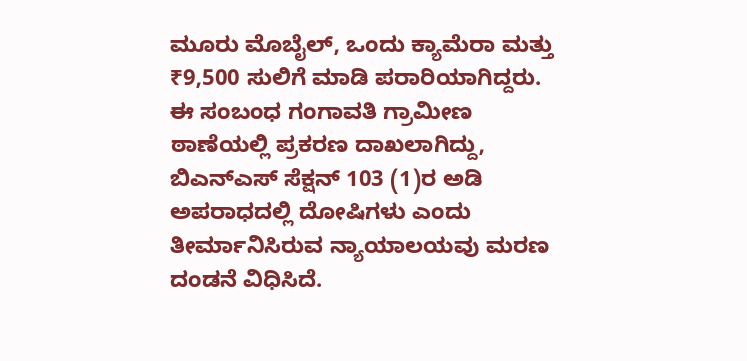ಮೂರು ಮೊಬೈಲ್, ಒಂದು ಕ್ಯಾಮೆರಾ ಮತ್ತು ₹9,500 ಸುಲಿಗೆ ಮಾಡಿ ಪರಾರಿಯಾಗಿದ್ದರು.
ಈ ಸಂಬಂಧ ಗಂಗಾವತಿ ಗ್ರಾಮೀಣ ಠಾಣೆಯಲ್ಲಿ ಪ್ರಕರಣ ದಾಖಲಾಗಿದ್ದು, ಬಿಎನ್ಎಸ್ ಸೆಕ್ಷನ್ 103 (1)ರ ಅಡಿ ಅಪರಾಧದಲ್ಲಿ ದೋಷಿಗಳು ಎಂದು ತೀರ್ಮಾನಿಸಿರುವ ನ್ಯಾಯಾಲಯವು ಮರಣ ದಂಡನೆ ವಿಧಿಸಿದೆ.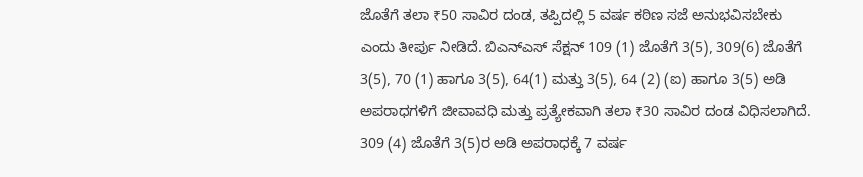ಜೊತೆಗೆ ತಲಾ ₹50 ಸಾವಿರ ದಂಡ, ತಪ್ಪಿದಲ್ಲಿ 5 ವರ್ಷ ಕಠಿಣ ಸಜೆ ಅನುಭವಿಸಬೇಕು ಎಂದು ತೀರ್ಪು ನೀಡಿದೆ. ಬಿಎನ್ಎಸ್ ಸೆಕ್ಷನ್ 109 (1) ಜೊತೆಗೆ 3(5), 309(6) ಜೊತೆಗೆ 3(5), 70 (1) ಹಾಗೂ 3(5), 64(1) ಮತ್ತು 3(5), 64 (2) (ಐ) ಹಾಗೂ 3(5) ಅಡಿ ಅಪರಾಧಗಳಿಗೆ ಜೀವಾವಧಿ ಮತ್ತು ಪ್ರತ್ಯೇಕವಾಗಿ ತಲಾ ₹30 ಸಾವಿರ ದಂಡ ವಿಧಿಸಲಾಗಿದೆ. 309 (4) ಜೊತೆಗೆ 3(5)ರ ಅಡಿ ಅಪರಾಧಕ್ಕೆ 7 ವರ್ಷ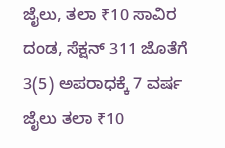ಜೈಲು, ತಲಾ ₹10 ಸಾವಿರ ದಂಡ, ಸೆಕ್ಷನ್ 311 ಜೊತೆಗೆ 3(5) ಅಪರಾಧಕ್ಕೆ 7 ವರ್ಷ ಜೈಲು ತಲಾ ₹10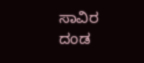ಸಾವಿರ ದಂಡ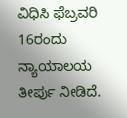ವಿಧಿಸಿ ಫೆಬ್ರವರಿ 16ರಂದು ನ್ಯಾಯಾಲಯ ತೀರ್ಪು ನೀಡಿದೆ.